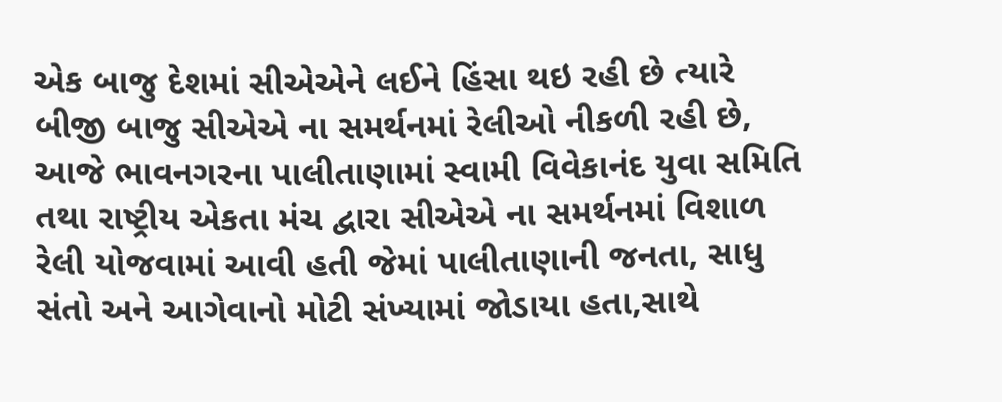એક બાજુ દેશમાં સીએએને લઈને હિંસા થઇ રહી છે ત્યારે બીજી બાજુ સીએએ ના સમર્થનમાં રેલીઓ નીકળી રહી છે, આજે ભાવનગરના પાલીતાણામાં સ્વામી વિવેકાનંદ યુવા સમિતિ તથા રાષ્ટ્રીય એકતા મંચ દ્વારા સીએએ ના સમર્થનમાં વિશાળ રેલી યોજવામાં આવી હતી જેમાં પાલીતાણાની જનતા, સાધુ સંતો અને આગેવાનો મોટી સંખ્યામાં જોડાયા હતા,સાથે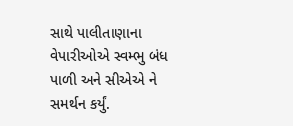સાથે પાલીતાણાના વેપારીઓએ સ્વમ્ભુ બંધ પાળી અને સીએએ ને સમર્થન કર્યું.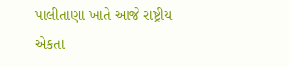પાલીતાણા ખાતે આજે રાષ્ટ્રીય એકતા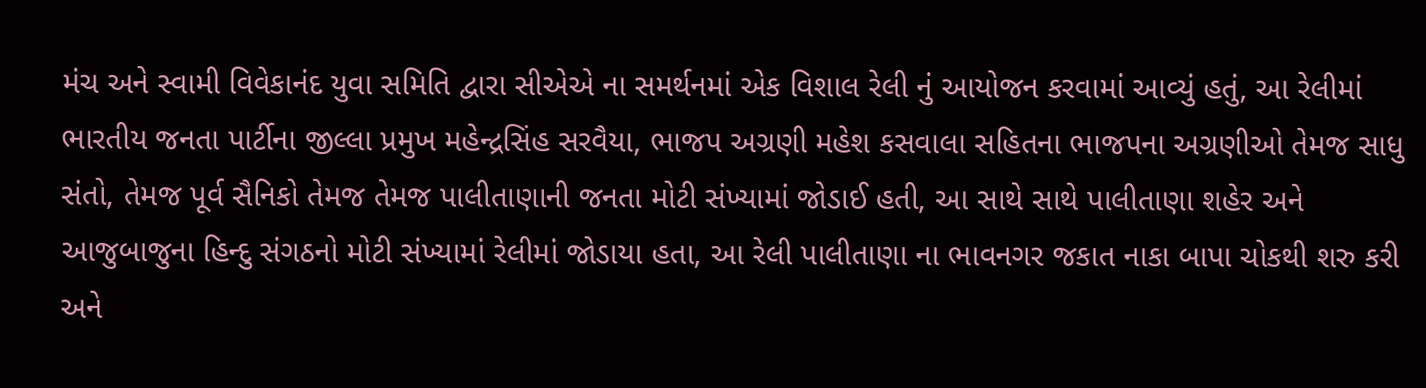મંચ અને સ્વામી વિવેકાનંદ યુવા સમિતિ દ્વારા સીએએ ના સમર્થનમાં એક વિશાલ રેલી નું આયોજન કરવામાં આવ્યું હતું, આ રેલીમાં ભારતીય જનતા પાર્ટીના જીલ્લા પ્રમુખ મહેન્દ્રસિંહ સરવૈયા, ભાજપ અગ્રણી મહેશ કસવાલા સહિતના ભાજપના અગ્રણીઓ તેમજ સાધુ સંતો, તેમજ પૂર્વ સૈનિકો તેમજ તેમજ પાલીતાણાની જનતા મોટી સંખ્યામાં જોડાઈ હતી, આ સાથે સાથે પાલીતાણા શહેર અને આજુબાજુના હિન્દુ સંગઠનો મોટી સંખ્યામાં રેલીમાં જોડાયા હતા, આ રેલી પાલીતાણા ના ભાવનગર જકાત નાકા બાપા ચોકથી શરુ કરી અને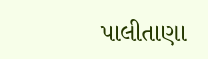પાલીતાણા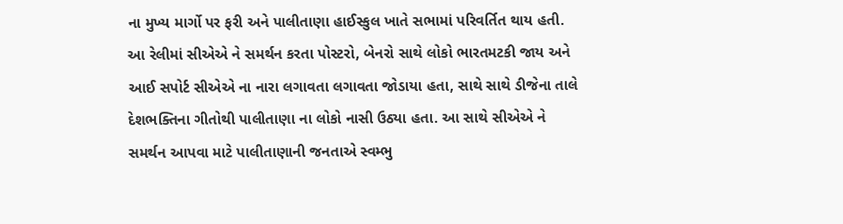ના મુખ્ય માર્ગો પર ફરી અને પાલીતાણા હાઈસ્કુલ ખાતે સભામાં પરિવર્તિત થાય હતી.
આ રેલીમાં સીએએ ને સમર્થન કરતા પોસ્ટરો, બેનરો સાથે લોકો ભારતમટકી જાય અને આઈ સપોર્ટ સીએએ ના નારા લગાવતા લગાવતા જોડાયા હતા, સાથે સાથે ડીજેના તાલે દેશભક્તિના ગીતોથી પાલીતાણા ના લોકો નાસી ઉઠ્યા હતા. આ સાથે સીએએ ને સમર્થન આપવા માટે પાલીતાણાની જનતાએ સ્વમ્ભુ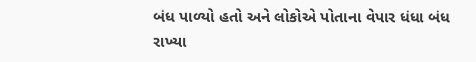બંધ પાળ્યો હતો અને લોકોએ પોતાના વેપાર ધંધા બંધ રાખ્યા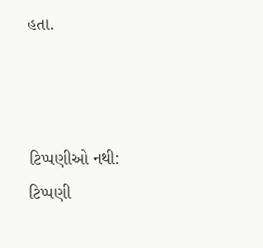હતા.



ટિપ્પણીઓ નથી:
ટિપ્પણી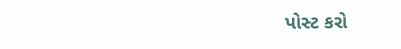પોસ્ટ કરો